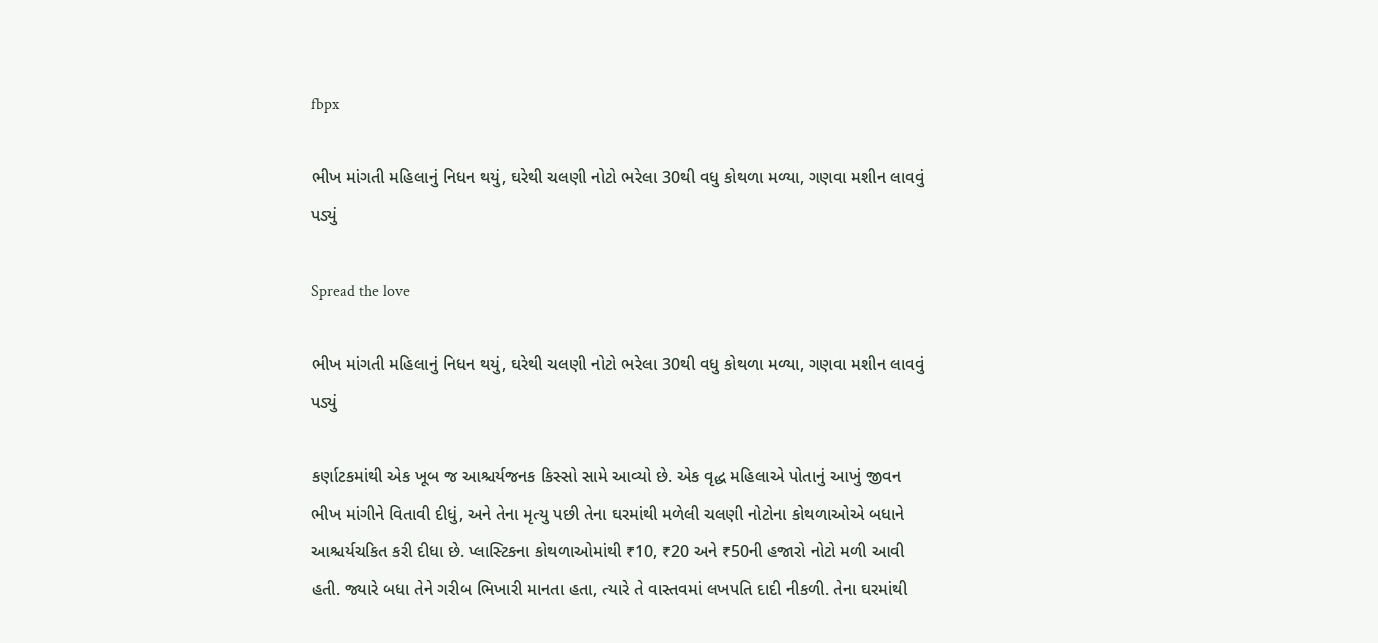fbpx

ભીખ માંગતી મહિલાનું નિધન થયું, ઘરેથી ચલણી નોટો ભરેલા 30થી વધુ કોથળા મળ્યા, ગણવા મશીન લાવવું પડ્યું

Spread the love

ભીખ માંગતી મહિલાનું નિધન થયું, ઘરેથી ચલણી નોટો ભરેલા 30થી વધુ કોથળા મળ્યા, ગણવા મશીન લાવવું પડ્યું

કર્ણાટકમાંથી એક ખૂબ જ આશ્ચર્યજનક કિસ્સો સામે આવ્યો છે. એક વૃદ્ધ મહિલાએ પોતાનું આખું જીવન ભીખ માંગીને વિતાવી દીધું, અને તેના મૃત્યુ પછી તેના ઘરમાંથી મળેલી ચલણી નોટોના કોથળાઓએ બધાને આશ્ચર્યચકિત કરી દીધા છે. પ્લાસ્ટિકના કોથળાઓમાંથી ₹10, ₹20 અને ₹50ની હજારો નોટો મળી આવી હતી. જ્યારે બધા તેને ગરીબ ભિખારી માનતા હતા, ત્યારે તે વાસ્તવમાં લખપતિ દાદી નીકળી. તેના ઘરમાંથી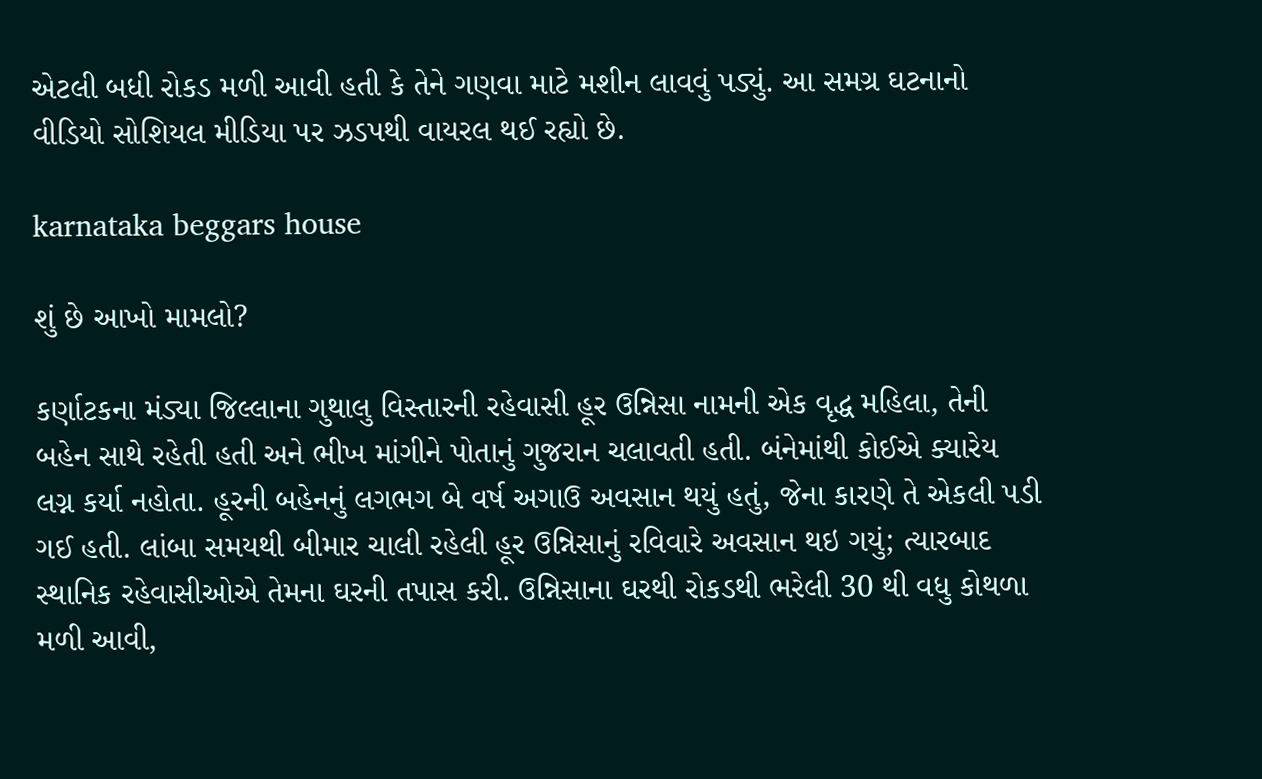એટલી બધી રોકડ મળી આવી હતી કે તેને ગણવા માટે મશીન લાવવું પડ્યું. આ સમગ્ર ઘટનાનો વીડિયો સોશિયલ મીડિયા પર ઝડપથી વાયરલ થઈ રહ્યો છે.

karnataka beggars house

શું છે આખો મામલો?

કર્ણાટકના મંડ્યા જિલ્લાના ગુથાલુ વિસ્તારની રહેવાસી હૂર ઉન્નિસા નામની એક વૃદ્ધ મહિલા, તેની બહેન સાથે રહેતી હતી અને ભીખ માંગીને પોતાનું ગુજરાન ચલાવતી હતી. બંનેમાંથી કોઈએ ક્યારેય લગ્ન કર્યા નહોતા. હૂરની બહેનનું લગભગ બે વર્ષ અગાઉ અવસાન થયું હતું, જેના કારણે તે એકલી પડી ગઈ હતી. લાંબા સમયથી બીમાર ચાલી રહેલી હૂર ઉન્નિસાનું રવિવારે અવસાન થઇ ગયું; ત્યારબાદ સ્થાનિક રહેવાસીઓએ તેમના ઘરની તપાસ કરી. ઉન્નિસાના ઘરથી રોકડથી ભરેલી 30 થી વધુ કોથળા મળી આવી,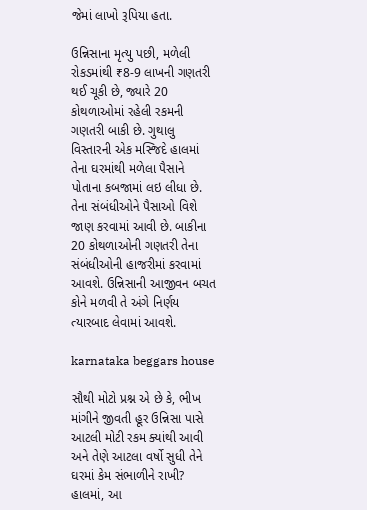જેમાં લાખો રૂપિયા હતા.

ઉન્નિસાના મૃત્યુ પછી, મળેલી રોકડમાંથી ₹8-9 લાખની ગણતરી થઈ ચૂકી છે, જ્યારે 20 કોથળાઓમાં રહેલી રકમની ગણતરી બાકી છે. ગુથાલુ વિસ્તારની એક મસ્જિદે હાલમાં તેના ઘરમાંથી મળેલા પૈસાને પોતાના કબજામાં લઇ લીધા છે. તેના સંબંધીઓને પૈસાઓ વિશે જાણ કરવામાં આવી છે. બાકીના 20 કોથળાઓની ગણતરી તેના સંબંધીઓની હાજરીમાં કરવામાં આવશે. ઉન્નિસાની આજીવન બચત કોને મળવી તે અંગે નિર્ણય ત્યારબાદ લેવામાં આવશે.

karnataka beggars house

સૌથી મોટો પ્રશ્ન એ છે કે, ભીખ માંગીને જીવતી હૂર ઉન્નિસા પાસે આટલી મોટી રકમ ક્યાંથી આવી અને તેણે આટલા વર્ષો સુધી તેને ઘરમાં કેમ સંભાળીને રાખી? હાલમાં, આ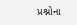પ્રશ્નોના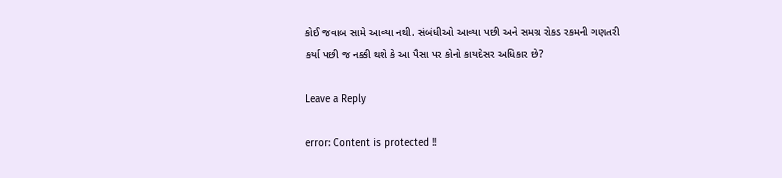કોઈ જવાબ સામે આવ્યા નથી. સંબંધીઓ આવ્યા પછી અને સમગ્ર રોકડ રકમની ગણતરી કર્યા પછી જ નક્કી થશે કે આ પૈસા પર કોનો કાયદેસર અધિકાર છે?

Leave a Reply

error: Content is protected !!